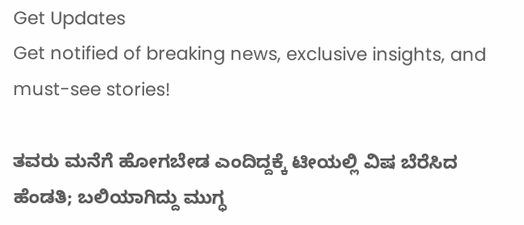Get Updates
Get notified of breaking news, exclusive insights, and must-see stories!

ತವರು ಮನೆಗೆ ಹೋಗಬೇಡ ಎಂದಿದ್ದಕ್ಕೆ ಟೀಯಲ್ಲಿ ವಿಷ ಬೆರೆಸಿದ ಹೆಂಡತಿ; ಬಲಿಯಾಗಿದ್ದು ಮುಗ್ಧ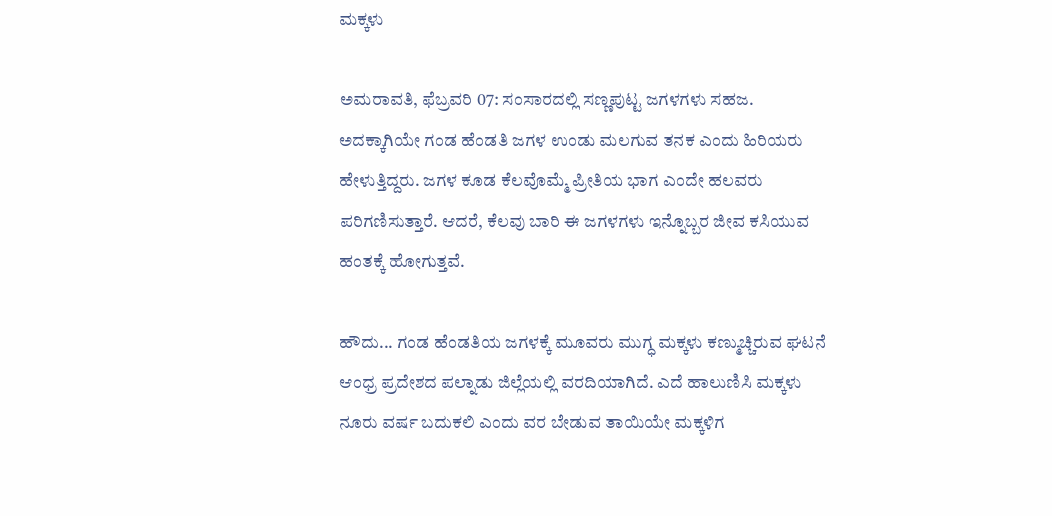ಮಕ್ಕಳು

ಅಮರಾವತಿ, ಫೆಬ್ರವರಿ 07: ಸಂಸಾರದಲ್ಲಿ ಸಣ್ಣಪುಟ್ಟ ಜಗಳಗಳು ಸಹಜ. ಅದಕ್ಕಾಗಿಯೇ ಗಂಡ ಹೆಂಡತಿ ಜಗಳ ಉಂಡು ಮಲಗುವ ತನಕ ಎಂದು ಹಿರಿಯರು ಹೇಳುತ್ತಿದ್ದರು. ಜಗಳ ಕೂಡ ಕೆಲವೊಮ್ಮೆ ಪ್ರೀತಿಯ ಭಾಗ ಎಂದೇ ಹಲವರು ಪರಿಗಣಿಸುತ್ತಾರೆ. ಆದರೆ, ಕೆಲವು ಬಾರಿ ಈ ಜಗಳಗಳು ಇನ್ನೊಬ್ಬರ ಜೀವ ಕಸಿಯುವ ಹಂತಕ್ಕೆ ಹೋಗುತ್ತವೆ.

ಹೌದು... ಗಂಡ ಹೆಂಡತಿಯ ಜಗಳಕ್ಕೆ ಮೂವರು ಮುಗ್ಧ ಮಕ್ಕಳು ಕಣ್ಮುಚ್ಚಿರುವ ಘಟನೆ ಆಂಧ್ರ ಪ್ರದೇಶದ ಪಲ್ನಾಡು ಜಿಲ್ಲೆಯಲ್ಲಿ ವರದಿಯಾಗಿದೆ. ಎದೆ ಹಾಲುಣಿಸಿ ಮಕ್ಕಳು ನೂರು ವರ್ಷ ಬದುಕಲಿ ಎಂದು ವರ ಬೇಡುವ ತಾಯಿಯೇ ಮಕ್ಕಳಿಗ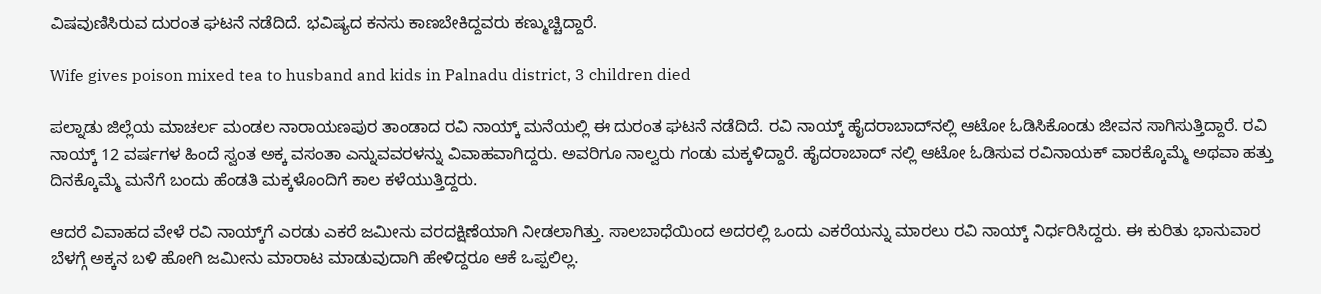ವಿಷವುಣಿಸಿರುವ ದುರಂತ ಘಟನೆ ನಡೆದಿದೆ. ಭವಿಷ್ಯದ ಕನಸು ಕಾಣಬೇಕಿದ್ದವರು ಕಣ್ಮುಚ್ಚಿದ್ದಾರೆ.

Wife gives poison mixed tea to husband and kids in Palnadu district, 3 children died

ಪಲ್ನಾಡು ಜಿಲ್ಲೆಯ ಮಾಚರ್ಲ ಮಂಡಲ ನಾರಾಯಣಪುರ ತಾಂಡಾದ ರವಿ ನಾಯ್ಕ್ ಮನೆಯಲ್ಲಿ ಈ ದುರಂತ ಘಟನೆ ನಡೆದಿದೆ. ರವಿ ನಾಯ್ಕ್ ಹೈದರಾಬಾದ್‌ನಲ್ಲಿ ಆಟೋ ಓಡಿಸಿಕೊಂಡು ಜೀವನ ಸಾಗಿಸುತ್ತಿದ್ದಾರೆ. ರವಿ ನಾಯ್ಕ್ 12 ವರ್ಷಗಳ ಹಿಂದೆ ಸ್ವಂತ ಅಕ್ಕ ವಸಂತಾ ಎನ್ನುವವರಳನ್ನು ವಿವಾಹವಾಗಿದ್ದರು. ಅವರಿಗೂ ನಾಲ್ವರು ಗಂಡು ಮಕ್ಕಳಿದ್ದಾರೆ. ಹೈದರಾಬಾದ್ ನಲ್ಲಿ ಆಟೋ ಓಡಿಸುವ ರವಿನಾಯಕ್ ವಾರಕ್ಕೊಮ್ಮೆ ಅಥವಾ ಹತ್ತು ದಿನಕ್ಕೊಮ್ಮೆ ಮನೆಗೆ ಬಂದು ಹೆಂಡತಿ ಮಕ್ಕಳೊಂದಿಗೆ ಕಾಲ ಕಳೆಯುತ್ತಿದ್ದರು.

ಆದರೆ ವಿವಾಹದ ವೇಳೆ ರವಿ ನಾಯ್ಕ್‌ಗೆ ಎರಡು ಎಕರೆ ಜಮೀನು ವರದಕ್ಷಿಣೆಯಾಗಿ ನೀಡಲಾಗಿತ್ತು. ಸಾಲಬಾಧೆಯಿಂದ ಅದರಲ್ಲಿ ಒಂದು ಎಕರೆಯನ್ನು ಮಾರಲು ರವಿ ನಾಯ್ಕ್ ನಿರ್ಧರಿಸಿದ್ದರು. ಈ ಕುರಿತು ಭಾನುವಾರ ಬೆಳಗ್ಗೆ ಅಕ್ಕನ ಬಳಿ ಹೋಗಿ ಜಮೀನು ಮಾರಾಟ ಮಾಡುವುದಾಗಿ ಹೇಳಿದ್ದರೂ ಆಕೆ ಒಪ್ಪಲಿಲ್ಲ.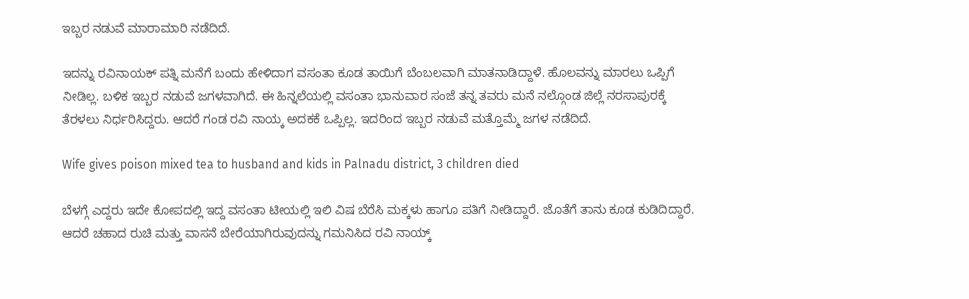ಇಬ್ಬರ ನಡುವೆ ಮಾರಾಮಾರಿ ನಡೆದಿದೆ.

ಇದನ್ನು ರವಿನಾಯಕ್ ಪತ್ನಿ ಮನೆಗೆ ಬಂದು ಹೇಳಿದಾಗ ವಸಂತಾ ಕೂಡ ತಾಯಿಗೆ ಬೆಂಬಲವಾಗಿ ಮಾತನಾಡಿದ್ದಾಳೆ. ಹೊಲವನ್ನು ಮಾರಲು ಒಪ್ಪಿಗೆ ನೀಡಿಲ್ಲ. ಬಳಿಕ ಇಬ್ಬರ ನಡುವೆ ಜಗಳವಾಗಿದೆ. ಈ ಹಿನ್ನಲೆಯಲ್ಲಿ ವಸಂತಾ ಭಾನುವಾರ ಸಂಜೆ ತನ್ನ ತವರು ಮನೆ ನಲ್ಗೊಂಡ ಜಿಲ್ಲೆ ನರಸಾಪುರಕ್ಕೆ ತೆರಳಲು ನಿರ್ಧರಿಸಿದ್ದರು. ಆದರೆ ಗಂಡ ರವಿ ನಾಯ್ಕ ಅದಕಕೆ ಒಪ್ಪಿಲ್ಲ. ಇದರಿಂದ ಇಬ್ಬರ ನಡುವೆ ಮತ್ತೊಮ್ಮೆ ಜಗಳ ನಡೆದಿದೆ.

Wife gives poison mixed tea to husband and kids in Palnadu district, 3 children died

ಬೆಳಗ್ಗೆ ಎದ್ದರು ಇದೇ ಕೋಪದಲ್ಲಿ ಇದ್ದ ವಸಂತಾ ಟೀಯಲ್ಲಿ ಇಲಿ ವಿಷ ಬೆರೆಸಿ ಮಕ್ಕಳು ಹಾಗೂ ಪತಿಗೆ ನೀಡಿದ್ದಾರೆ. ಜೊತೆಗೆ ತಾನು ಕೂಡ ಕುಡಿದಿದ್ದಾರೆ. ಆದರೆ ಚಹಾದ ರುಚಿ ಮತ್ತು ವಾಸನೆ ಬೇರೆಯಾಗಿರುವುದನ್ನು ಗಮನಿಸಿದ ರವಿ ನಾಯ್ಕ್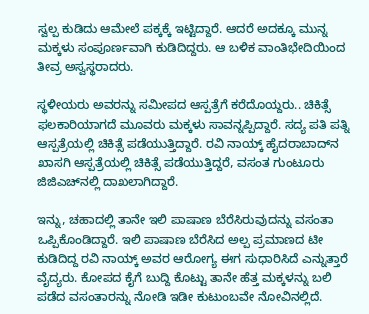ಸ್ವಲ್ಪ ಕುಡಿದು ಆಮೇಲೆ ಪಕ್ಕಕ್ಕೆ ಇಟ್ಟಿದ್ದಾರೆ. ಆದರೆ ಅದಕ್ಕೂ ಮುನ್ನ ಮಕ್ಕಳು ಸಂಪೂರ್ಣವಾಗಿ ಕುಡಿದಿದ್ದರು. ಆ ಬಳಿಕ ವಾಂತಿಭೇದಿಯಿಂದ ತೀವ್ರ ಅಸ್ವಸ್ಥರಾದರು.

ಸ್ಥಳೀಯರು ಅವರನ್ನು ಸಮೀಪದ ಆಸ್ಪತ್ರೆಗೆ ಕರೆದೊಯ್ದರು.. ಚಿಕಿತ್ಸೆ ಫಲಕಾರಿಯಾಗದೆ ಮೂವರು ಮಕ್ಕಳು ಸಾವನ್ನಪ್ಪಿದ್ದಾರೆ. ಸದ್ಯ ಪತಿ ಪತ್ನಿ ಆಸ್ಪತ್ರೆಯಲ್ಲಿ ಚಿಕಿತ್ಸೆ ಪಡೆಯುತ್ತಿದ್ದಾರೆ. ರವಿ ನಾಯ್ಕ್ ಹೈದರಾಬಾದ್‌ನ ಖಾಸಗಿ ಆಸ್ಪತ್ರೆಯಲ್ಲಿ ಚಿಕಿತ್ಸೆ ಪಡೆಯುತ್ತಿದ್ದರೆ, ವಸಂತ ಗುಂಟೂರು ಜಿಜಿಎಚ್‌ನಲ್ಲಿ ದಾಖಲಾಗಿದ್ದಾರೆ.

ಇನ್ನು, ಚಹಾದಲ್ಲಿ ತಾನೇ ಇಲಿ ಪಾಷಾಣ ಬೆರೆಸಿರುವುದನ್ನು ವಸಂತಾ ಒಪ್ಪಿಕೊಂಡಿದ್ದಾರೆ. ಇಲಿ ಪಾಷಾಣ ಬೆರೆಸಿದ ಅಲ್ಪ ಪ್ರಮಾಣದ ಟೀ ಕುಡಿದಿದ್ದ ರವಿ ನಾಯ್ಕ್ ಅವರ ಆರೋಗ್ಯ ಈಗ ಸುಧಾರಿಸಿದೆ ಎನ್ನುತ್ತಾರೆ ವೈದ್ಯರು. ಕೋಪದ ಕೈಗೆ ಬುದ್ದಿ ಕೊಟ್ಟು ತಾನೇ ಹೆತ್ತ ಮಕ್ಕಳನ್ನು ಬಲಿ ಪಡೆದ ವಸಂತಾರನ್ನು ನೋಡಿ ಇಡೀ ಕುಟುಂಬವೇ ನೋವಿನಲ್ಲಿದೆ.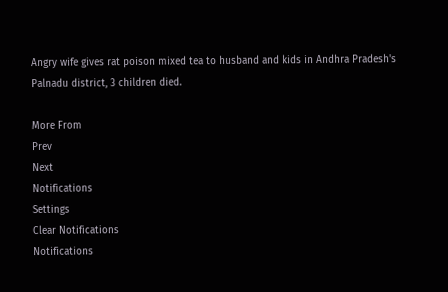Angry wife gives rat poison mixed tea to husband and kids in Andhra Pradesh's Palnadu district, 3 children died.

More From
Prev
Next
Notifications
Settings
Clear Notifications
Notifications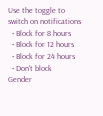Use the toggle to switch on notifications
  • Block for 8 hours
  • Block for 12 hours
  • Block for 24 hours
  • Don't block
Gender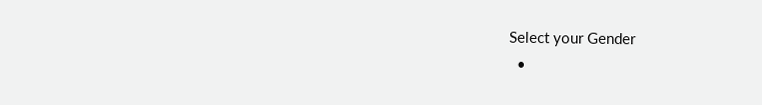Select your Gender
  •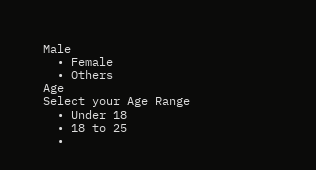Male
  • Female
  • Others
Age
Select your Age Range
  • Under 18
  • 18 to 25
  •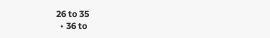26 to 35
  • 36 to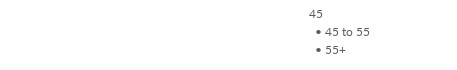45
  • 45 to 55
  • 55+